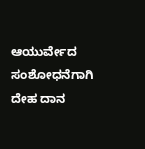ಆಯುರ್ವೇದ ಸಂಶೋಧನೆಗಾಗಿ ದೇಹ ದಾನ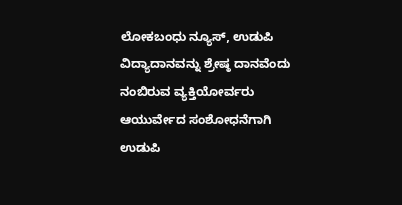ಲೋಕಬಂಧು ನ್ಯೂಸ್, ಉಡುಪಿ
ವಿದ್ಯಾದಾನವನ್ನು ಶ್ರೇಷ್ಠ ದಾನವೆಂದು ನಂಬಿರುವ ವ್ಯಕ್ತಿಯೋರ್ವರು ಆಯುರ್ವೇದ ಸಂಶೋಧನೆಗಾಗಿ ಉಡುಪಿ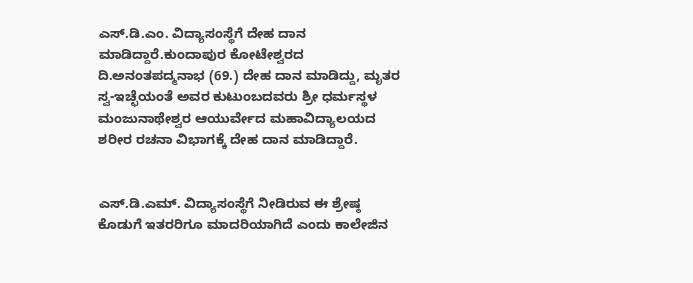ಎಸ್.ಡಿ.ಎಂ‌. ವಿದ್ಯಾಸಂಸ್ಥೆಗೆ ದೇಹ ದಾನ ಮಾಡಿದ್ದಾರೆ.ಕುಂದಾಪುರ ಕೋಟೇಶ್ವರದ ದಿ.ಅನಂತಪದ್ಮನಾಭ (69.) ದೇಹ ದಾನ ಮಾಡಿದ್ದು, ಮೃತರ ಸ್ವ-ಇಚ್ಛೆಯಂತೆ ಅವರ ಕುಟುಂಬದವರು ಶ್ರೀ ಧರ್ಮಸ್ಥಳ ಮಂಜುನಾಥೇಶ್ವರ ಆಯುರ್ವೇದ ಮಹಾವಿದ್ಯಾಲಯದ ಶರೀರ ರಚನಾ ವಿಭಾಗಕ್ಕೆ ದೇಹ ದಾನ ಮಾಡಿದ್ದಾರೆ.


ಎಸ್.ಡಿ.ಎಮ್. ವಿದ್ಯಾಸಂಸ್ಥೆಗೆ ನೀಡಿರುವ ಈ ಶ್ರೇಷ್ಠ ಕೊಡುಗೆ ಇತರರಿಗೂ ಮಾದರಿಯಾಗಿದೆ ಎಂದು ಕಾಲೇಜಿನ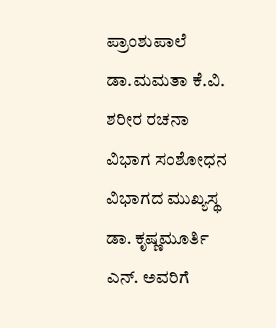ಪ್ರಾಂಶುಪಾಲೆ ಡಾ.ಮಮತಾ ಕೆ.ವಿ. ಶರೀರ ರಚನಾ ವಿಭಾಗ ಸಂಶೋಧನ ವಿಭಾಗದ ಮುಖ್ಯಸ್ಥ ಡಾ. ಕೃಷ್ಣಮೂರ್ತಿ ಎನ್. ಅವರಿಗೆ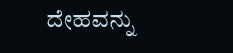ದೇಹವನ್ನು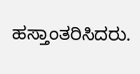ಹಸ್ತಾಂತರಿಸಿದರು‌.